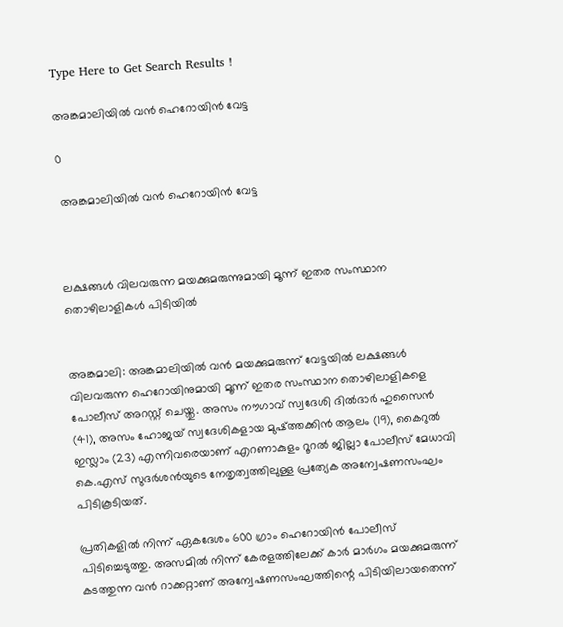Type Here to Get Search Results !

അങ്കമാലിയിൽ വൻ ഹെറോയിൻ വേട്ട

0

 അങ്കമാലിയിൽ വൻ ഹെറോയിൻ വേട്ട



ലക്ഷങ്ങൾ വിലവരുന്ന മയക്കുമരുന്നുമായി മൂന്ന് ഇതര സംസ്ഥാന തൊഴിലാളികൾ പിടിയിൽ


അങ്കമാലി: അങ്കമാലിയിൽ വൻ മയക്കുമരുന്ന് വേട്ടയിൽ ലക്ഷങ്ങൾ വിലവരുന്ന ഹെറോയിനുമായി മൂന്ന് ഇതര സംസ്ഥാന തൊഴിലാളികളെ പോലീസ് അറസ്റ്റ് ചെയ്തു. അസം നൗഗാവ് സ്വദേശി ദിൽദാർ ഹുസൈൻ (41), അസം ഹോജയ് സ്വദേശികളായ മുഷ്ത്തക്കിൻ ആലം (19), കൈറുൽ ഇസ്ലാം (23) എന്നിവരെയാണ് എറണാകുളം റൂറൽ ജില്ലാ പോലീസ് മേധാവി കെ.എസ് സുദർശൻയുടെ നേതൃത്വത്തിലുള്ള പ്രത്യേക അന്വേഷണസംഘം പിടികൂടിയത്.

പ്രതികളിൽ നിന്ന് ഏകദേശം 600 ഗ്രാം ഹെറോയിൻ പോലീസ് പിടിച്ചെടുത്തു. അസമിൽ നിന്ന് കേരളത്തിലേക്ക് കാർ മാർഗം മയക്കുമരുന്ന് കടത്തുന്ന വൻ റാക്കറ്റാണ് അന്വേഷണസംഘത്തിന്റെ പിടിയിലായതെന്ന്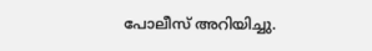പോലീസ് അറിയിച്ചു.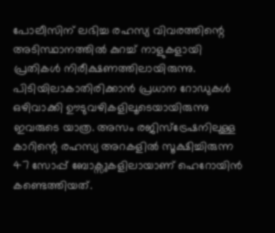പോലീസിന് ലഭിച്ച രഹസ്യ വിവരത്തിന്റെ അടിസ്ഥാനത്തിൽ കുറച്ച് നാളുകളായി പ്രതികൾ നിരീക്ഷണത്തിലായിരുന്നു. പിടിയിലാകാതിരിക്കാൻ പ്രധാന റോഡുകൾ ഒഴിവാക്കി ഊടുവഴികളിലൂടെയായിരുന്നു ഇവരുടെ യാത്ര. അസം രജിസ്ട്രേഷനിലുള്ള കാറിന്റെ രഹസ്യ അറകളിൽ സൂക്ഷിച്ചിരുന്ന 47 സോപ്പ് ബോക്സുകളിലായാണ് ഹെറോയിൻ കണ്ടെത്തിയത്.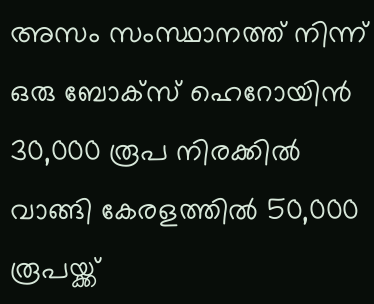അസം സംസ്ഥാനത്ത് നിന്ന് ഒരു ബോക്സ് ഹെറോയിൻ 30,000 രൂപ നിരക്കിൽ വാങ്ങി കേരളത്തിൽ 50,000 രൂപയ്ക്ക്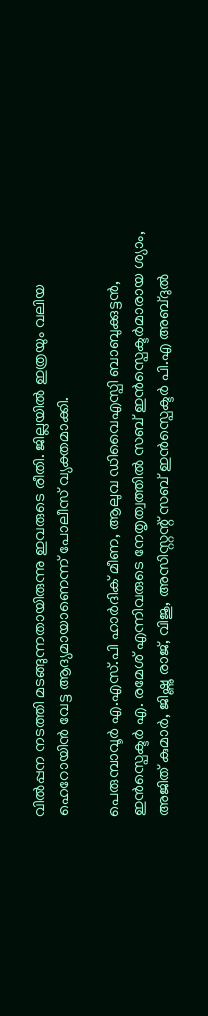വിൽപ്പന നടത്തി മടങ്ങുന്നതായിരുന്നു ഇവരുടെ രീതി. ജില്ലയിൽ ഇത്രയും വലിയ ഹെറോയിൻ വേട്ട ആദ്യമായാണെന്ന് പോലീസ് വ്യക്തമാക്കി.

പെരുമ്പാവൂർ എ.എസ്.പി ഹാർദിക് മീണ, ആലുവ ഡിവൈഎസ്പി ബാബുക്കുട്ടൻ, ഇൻസ്പെക്ടർ എ. രമേശ് എന്നിവരുടെ നേതൃത്വത്തിൽ സബ് ഇൻസ്പെക്ടർമാരായ ശ്യാം, അജിത് കുമാർ, ജിഷ്ണു രാജ്, വിജു, അസിസ്റ്റന്റ് സബ് ഇൻസ്പെക്ടർ പി.എ അബ്ദുൽ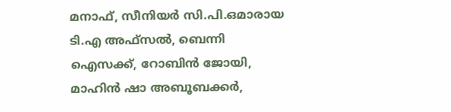മനാഫ്, സീനിയർ സി.പി.ഒമാരായ ടി.എ അഫ്സൽ, ബെന്നി ഐസക്ക്, റോബിൻ ജോയി, മാഹിൻ ഷാ അബൂബക്കർ,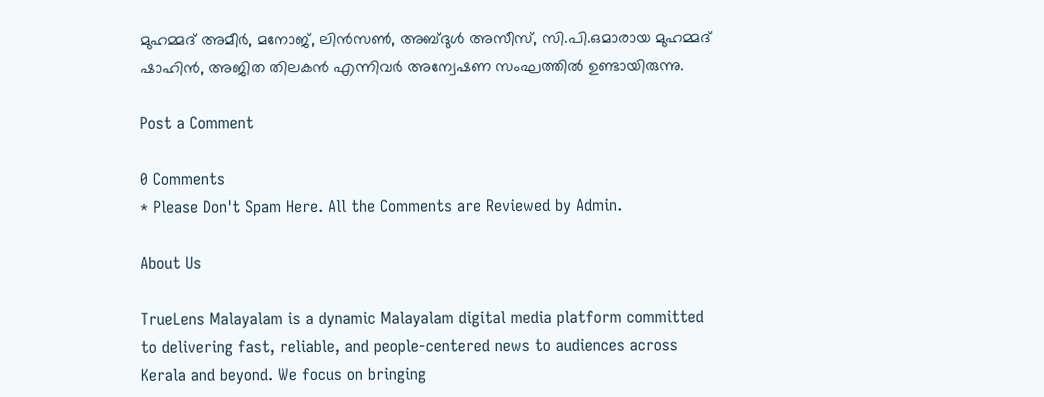മുഹമ്മദ് അമീർ, മനോജ്, ലിൻസൺ, അബ്ദുൾ അസീസ്, സി.പി.ഒമാരായ മുഹമ്മദ് ഷാഹിൻ, അജിത തിലകൻ എന്നിവർ അന്വേഷണ സംഘത്തിൽ ഉണ്ടായിരുന്നു.

Post a Comment

0 Comments
* Please Don't Spam Here. All the Comments are Reviewed by Admin.

About Us

TrueLens Malayalam is a dynamic Malayalam digital media platform committed to delivering fast, reliable, and people-centered news to audiences across Kerala and beyond. We focus on bringing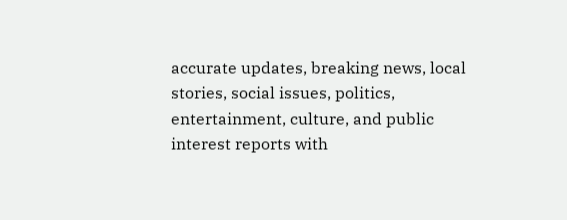accurate updates, breaking news, local stories, social issues, politics, entertainment, culture, and public interest reports with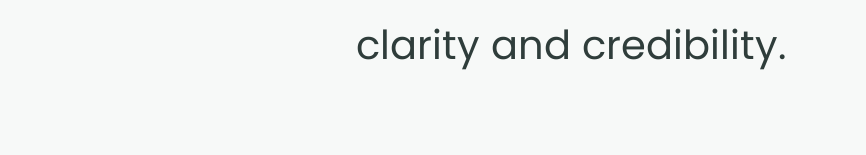clarity and credibility.